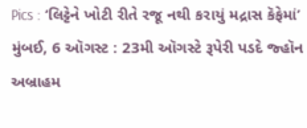Pics : ‘લિટ્ટેને ખોટી રીતે રજૂ નથી કરાયું મદ્રાસ કૅફેમાં’
મુંબઈ, 6 ઑગસ્ટ : 23મી ઑગસ્ટે રૂપેરી પડદે જ્હૉન અબ્રાહમ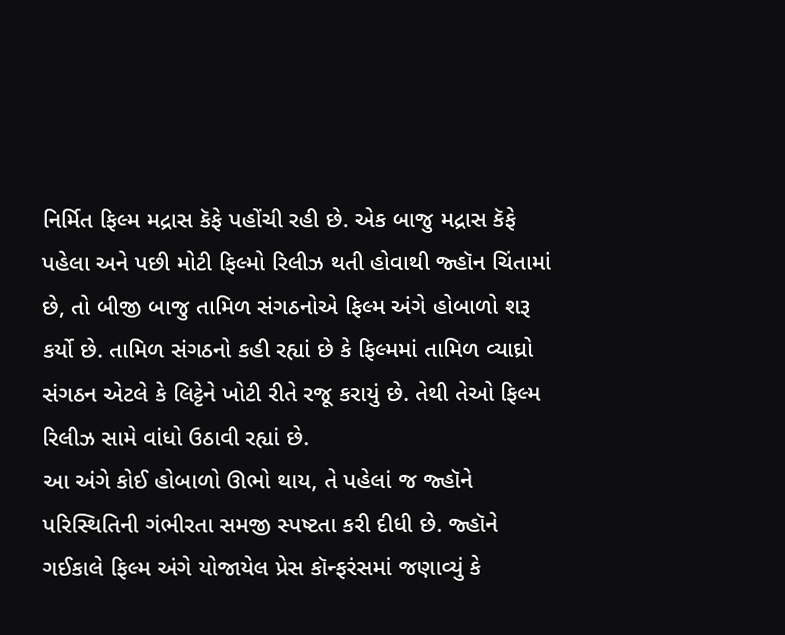નિર્મિત ફિલ્મ મદ્રાસ કૅફે પહોંચી રહી છે. એક બાજુ મદ્રાસ કૅફે પહેલા અને પછી મોટી ફિલ્મો રિલીઝ થતી હોવાથી જ્હૉન ચિંતામાં છે, તો બીજી બાજુ તામિળ સંગઠનોએ ફિલ્મ અંગે હોબાળો શરૂ કર્યો છે. તામિળ સંગઠનો કહી રહ્યાં છે કે ફિલ્મમાં તામિળ વ્યાઘ્રો સંગઠન એટલે કે લિટ્ટેને ખોટી રીતે રજૂ કરાયું છે. તેથી તેઓ ફિલ્મ રિલીઝ સામે વાંધો ઉઠાવી રહ્યાં છે.
આ અંગે કોઈ હોબાળો ઊભો થાય, તે પહેલાં જ જ્હૉને પરિસ્થિતિની ગંભીરતા સમજી સ્પષ્ટતા કરી દીધી છે. જ્હૉને ગઈકાલે ફિલ્મ અંગે યોજાયેલ પ્રેસ કૉન્ફરંસમાં જણાવ્યું કે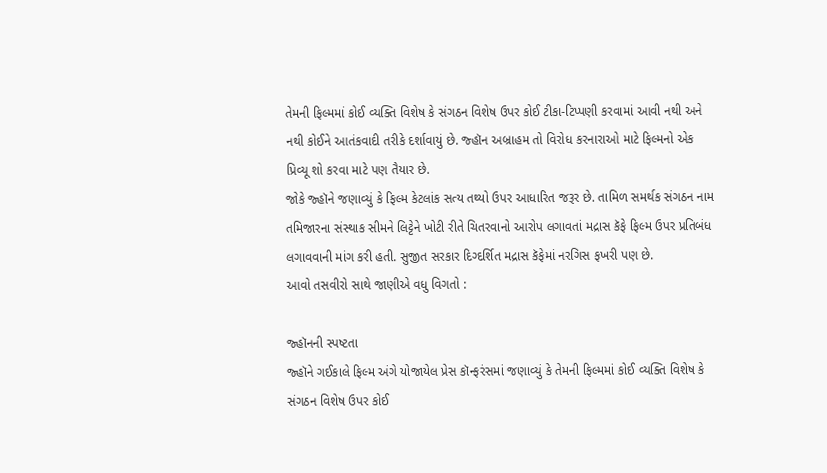તેમની ફિલ્મમાં કોઈ વ્યક્તિ વિશેષ કે સંગઠન વિશેષ ઉપર કોઈ ટીકા-ટિપ્પણી કરવામાં આવી નથી અને નથી કોઈને આતંકવાદી તરીકે દર્શાવાયું છે. જ્હૉન અબ્રાહમ તો વિરોધ કરનારાઓ માટે ફિલ્મનો એક પ્રિવ્યૂ શો કરવા માટે પણ તૈયાર છે.
જોકે જ્હૉને જણાવ્યું કે ફિલ્મ કેટલાંક સત્ય તથ્યો ઉપર આધારિત જરૂર છે. તામિળ સમર્થક સંગઠન નામ તમિજારના સંસ્થાક સીમને લિટ્ટેને ખોટી રીતે ચિતરવાનો આરોપ લગાવતાં મદ્રાસ કૅફે ફિલ્મ ઉપર પ્રતિબંધ લગાવવાની માંગ કરી હતી. સુજીત સરકાર દિગ્દર્શિત મદ્રાસ કૅફેમાં નરગિસ ફખરી પણ છે.
આવો તસવીરો સાથે જાણીએ વધુ વિગતો :

જ્હૉનની સ્પષ્ટતા
જ્હૉને ગઈકાલે ફિલ્મ અંગે યોજાયેલ પ્રેસ કૉન્ફરંસમાં જણાવ્યું કે તેમની ફિલ્મમાં કોઈ વ્યક્તિ વિશેષ કે સંગઠન વિશેષ ઉપર કોઈ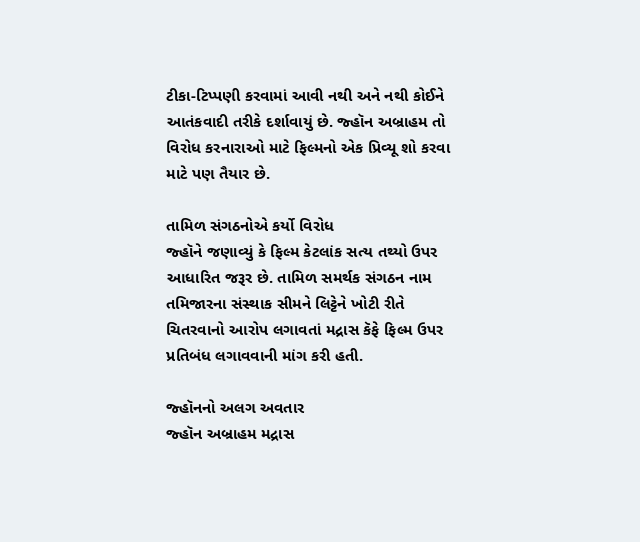ટીકા-ટિપ્પણી કરવામાં આવી નથી અને નથી કોઈને આતંકવાદી તરીકે દર્શાવાયું છે. જ્હૉન અબ્રાહમ તો વિરોધ કરનારાઓ માટે ફિલ્મનો એક પ્રિવ્યૂ શો કરવા માટે પણ તૈયાર છે.

તામિળ સંગઠનોએ કર્યો વિરોધ
જ્હૉને જણાવ્યું કે ફિલ્મ કેટલાંક સત્ય તથ્યો ઉપર આધારિત જરૂર છે. તામિળ સમર્થક સંગઠન નામ તમિજારના સંસ્થાક સીમને લિટ્ટેને ખોટી રીતે ચિતરવાનો આરોપ લગાવતાં મદ્રાસ કૅફે ફિલ્મ ઉપર પ્રતિબંધ લગાવવાની માંગ કરી હતી.

જ્હૉનનો અલગ અવતાર
જ્હૉન અબ્રાહમ મદ્રાસ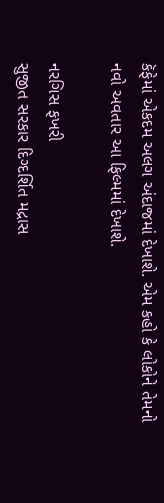કૅફેમાં એકદમ અલગ અંદાજમાં દેખાશે. એમ કહો કે લોકોને તેમનો નવો અવતાર આ ફિલ્મમાં દેખાશે.

નરગિસ ફખરી
સુજીત સરકાર દિગ્દર્શિત મદ્રાસ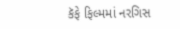કૅફે ફિલ્મમાં નરગિસ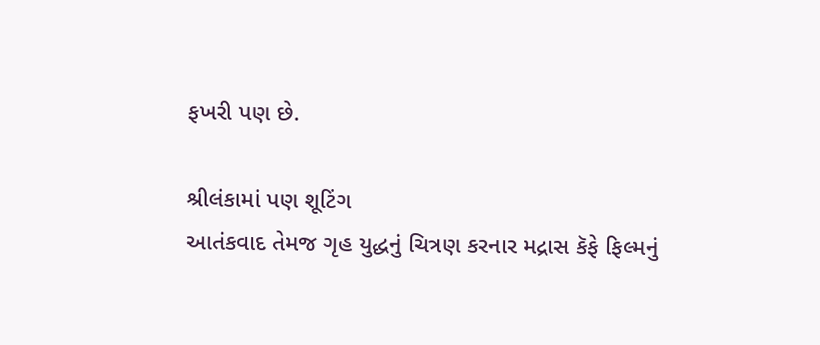ફખરી પણ છે.

શ્રીલંકામાં પણ શૂટિંગ
આતંકવાદ તેમજ ગૃહ યુદ્ધનું ચિત્રણ કરનાર મદ્રાસ કૅફે ફિલ્મનું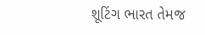શૂટિંગ ભારત તેમજ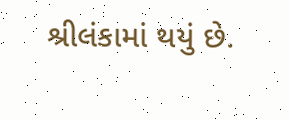શ્રીલંકામાં થયું છે.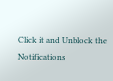Click it and Unblock the Notifications